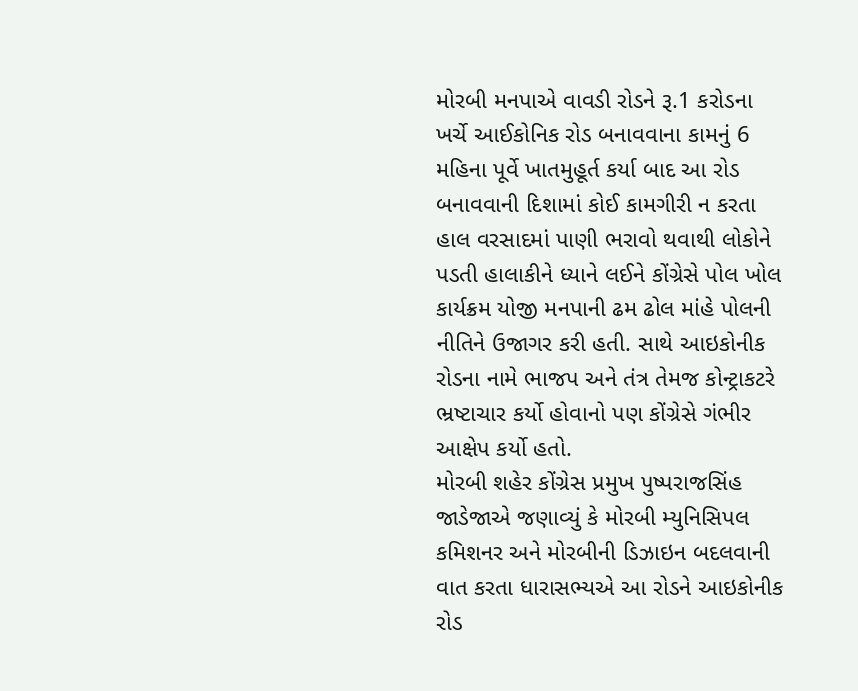મોરબી મનપાએ વાવડી રોડને રૂ.1 કરોડના ખર્ચે આઈકોનિક રોડ બનાવવાના કામનું 6 મહિના પૂર્વે ખાતમુહૂર્ત કર્યા બાદ આ રોડ બનાવવાની દિશામાં કોઈ કામગીરી ન કરતા હાલ વરસાદમાં પાણી ભરાવો થવાથી લોકોને પડતી હાલાકીને ધ્યાને લઈને કોંગ્રેસે પોલ ખોલ કાર્યક્રમ યોજી મનપાની ઢમ ઢોલ માંહે પોલની નીતિને ઉજાગર કરી હતી. સાથે આઇકોનીક રોડના નામે ભાજપ અને તંત્ર તેમજ કોન્ટ્રાકટરે ભ્રષ્ટાચાર કર્યો હોવાનો પણ કોંગ્રેસે ગંભીર આક્ષેપ કર્યો હતો.
મોરબી શહેર કોંગ્રેસ પ્રમુખ પુષ્પરાજસિંહ જાડેજાએ જણાવ્યું કે મોરબી મ્યુનિસિપલ કમિશનર અને મોરબીની ડિઝાઇન બદલવાની વાત કરતા ધારાસભ્યએ આ રોડને આઇકોનીક રોડ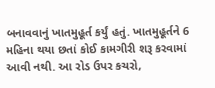બનાવવાનું ખાતમુહૂર્ત કર્યું હતું. ખાતમુહૂર્તને 6 મહિના થયા છતાં કોઈ કામગીરી શરૂ કરવામાં આવી નથી. આ રોડ ઉપર કચરો,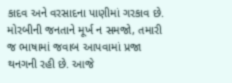કાદવ અને વરસાદના પાણીમાં ગરકાવ છે. મોરબીની જનતાને મૂર્ખ ન સમજો, તમારી જ ભાષામાં જવાબ આપવામાં પ્રજા થનગની રહી છે. આજે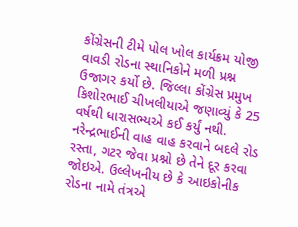કોંગ્રેસની ટીમે પોલ ખોલ કાર્યક્રમ યોજી વાવડી રોડના સ્થાનિકોને મળી પ્રશ્ન ઉજાગર કર્યો છે. જિલ્લા કોંગ્રેસ પ્રમુખ કિશોરભાઈ ચીખલીયાએ જણાવ્યું કે 25 વર્ષથી ધારાસભ્યએ કઈ કર્યું નથી. નરેન્દ્રભાઈની વાહ વાહ કરવાને બદલે રોડ રસ્તા, ગટર જેવા પ્રશ્નો છે તેને દૂર કરવા જોઇએ. ઉલ્લેખનીય છે કે આઇકોનીક રોડના નામે તંત્રએ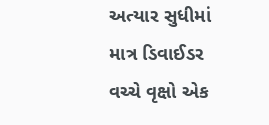અત્યાર સુધીમાં માત્ર ડિવાઈડર વચ્ચે વૃક્ષો એક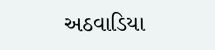અઠવાડિયા